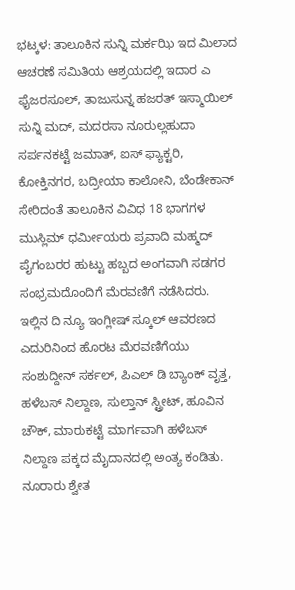ಭಟ್ಕಳ: ತಾಲೂಕಿನ ಸುನ್ನಿ ಮರ್ಕಝಿ ಇದ ಮಿಲಾದ ಆಚರಣೆ ಸಮಿತಿಯ ಆಶ್ರಯದಲ್ಲಿ ಇದಾರ ಎ ಫೈಜರಸೂಲ್, ತಾಜುಸುನ್ನ ಹಜರತ್ ಇಸ್ಮಾಯಿಲ್ ಸುನ್ನಿ ಮದ್, ಮದರಸಾ ನೂರುಲ್ಲಹುದಾ ಸರ್ಪನಕಟ್ಟೆ ಜಮಾತ್, ಐಸ್ ಫ್ಯಾಕ್ಟರಿ, ಕೋಕ್ತಿನಗರ, ಬದ್ರೀಯಾ ಕಾಲೋನಿ, ಬೆಂಡೇಕಾನ್ ಸೇರಿದಂತೆ ತಾಲೂಕಿನ ವಿವಿಧ 18 ಭಾಗಗಳ ಮುಸ್ಲಿಮ್ ಧರ್ಮೀಯರು ಪ್ರವಾದಿ ಮಹ್ಮದ್ ಪೈಗಂಬರರ ಹುಟ್ಟು ಹಬ್ಬದ ಅಂಗವಾಗಿ ಸಡಗರ ಸಂಭ್ರಮದೊಂದಿಗೆ ಮೆರವಣಿಗೆ ನಡೆಸಿದರು.
ಇಲ್ಲಿನ ದಿ ನ್ಯೂ ಇಂಗ್ಲೀಷ್ ಸ್ಕೂಲ್ ಆವರಣದ ಎದುರಿನಿಂದ ಹೊರಟ ಮೆರವಣಿಗೆಯು ಸಂಶುದ್ದೀನ್ ಸರ್ಕಲ್, ಪಿಎಲ್ ಡಿ ಬ್ಯಾಂಕ್ ವೃತ್ತ, ಹಳೆಬಸ್ ನಿಲ್ದಾಣ, ಸುಲ್ತಾನ್ ಸ್ಟ್ರೀಟ್, ಹೂವಿನ ಚೌಕ್, ಮಾರುಕಟ್ಟೆ ಮಾರ್ಗವಾಗಿ ಹಳೆಬಸ್ ನಿಲ್ದಾಣ ಪಕ್ಕದ ಮೈದಾನದಲ್ಲಿ ಅಂತ್ಯ ಕಂಡಿತು. ನೂರಾರು ಶ್ವೇತ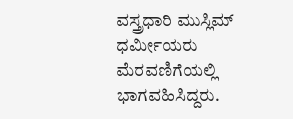ವಸ್ತ್ರಧಾರಿ ಮುಸ್ಲಿಮ್ ಧರ್ಮೀಯರು ಮೆರವಣಿಗೆಯಲ್ಲಿ ಭಾಗವಹಿಸಿದ್ದರು.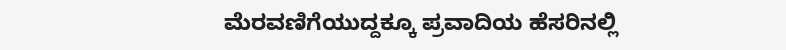ಮೆರವಣಿಗೆಯುದ್ದಕ್ಕೂ ಪ್ರವಾದಿಯ ಹೆಸರಿನಲ್ಲಿ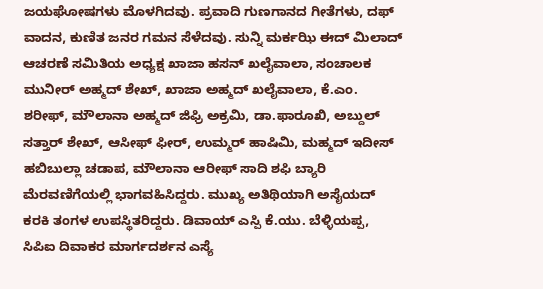ಜಯಘೋಷಗಳು ಮೊಳಗಿದವು. ಪ್ರವಾದಿ ಗುಣಗಾನದ ಗೀತೆಗಳು, ದಫ್ ವಾದನ, ಕುಣಿತ ಜನರ ಗಮನ ಸೆಳೆದವು. ಸುನ್ನಿ ಮರ್ಕಝಿ ಈದ್ ಮಿಲಾದ್ ಆಚರಣೆ ಸಮಿತಿಯ ಅಧ್ಯಕ್ಷ ಖಾಜಾ ಹಸನ್ ಖಲೈವಾಲಾ, ಸಂಚಾಲಕ ಮುನೀರ್ ಅಹ್ಮದ್ ಶೇಖ್, ಖಾಜಾ ಅಹ್ಮದ್ ಖಲೈವಾಲಾ, ಕೆ.ಎಂ. ಶರೀಫ್, ಮೌಲಾನಾ ಅಹ್ಮದ್ ಜಿಫ್ರಿ ಅಕ್ರಮಿ, ಡಾ.ಫಾರೂಖಿ, ಅಬ್ದುಲ್ ಸತ್ತಾರ್ ಶೇಖ್, ಆಸೀಫ್ ಫೀರ್, ಉಮ್ಮರ್ ಹಾಷಿಮಿ, ಮಹ್ಮದ್ ಇದೀಸ್ ಹಬಿಬುಲ್ಲಾ ಚಡಾಪ, ಮೌಲಾನಾ ಆರೀಫ್ ಸಾದಿ ಶಫಿ ಬ್ಯಾರಿ ಮೆರವಣಿಗೆಯಲ್ಲಿ ಭಾಗವಹಿಸಿದ್ದರು. ಮುಖ್ಯ ಅತಿಥಿಯಾಗಿ ಅಸೈಯದ್ ಕರಕಿ ತಂಗಳ ಉಪಸ್ಥಿತರಿದ್ದರು. ಡಿವಾಯ್ ಎಸ್ಪಿ ಕೆ.ಯು. ಬೆಳ್ಳಿಯಪ್ಪ, ಸಿಪಿಐ ದಿವಾಕರ ಮಾರ್ಗದರ್ಶನ ಎಸ್ಯೆ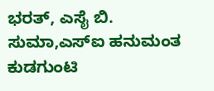ಭರತ್, ಎಸೈ ಬಿ. ಸುಮಾ,ಎಸ್ಐ ಹನುಮಂತ ಕುಡಗುಂಟಿ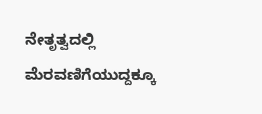ನೇತೃತ್ವದಲ್ಲಿ ಮೆರವಣಿಗೆಯುದ್ದಕ್ಕೂ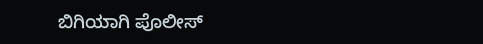ಬಿಗಿಯಾಗಿ ಪೊಲೀಸ್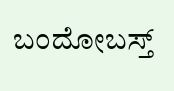ಬಂದೋಬಸ್ತ್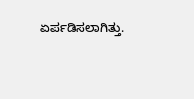ಏರ್ಪಡಿಸಲಾಗಿತ್ತು.